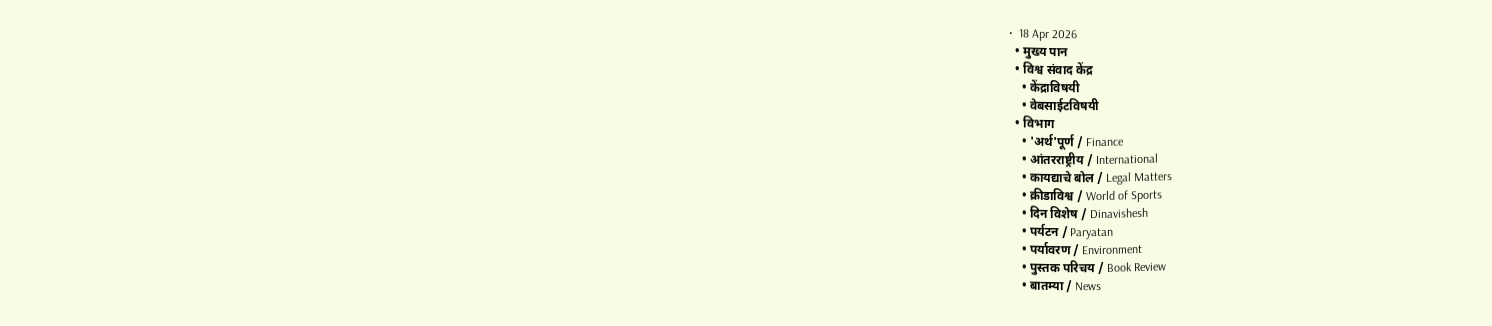•  18 Apr 2026
  • मुख्य पान
  • विश्व संवाद केंद्र
    • केंद्राविषयी
    • वेबसाईटविषयी
  • विभाग
    • 'अर्थ'पूर्ण / Finance
    • आंतरराष्ट्रीय / International
    • कायद्याचे बोल / Legal Matters
    • क्रीडाविश्व / World of Sports
    • दिन विशेष / Dinavishesh
    • पर्यटन / Paryatan
    • पर्यावरण / Environment
    • पुस्तक परिचय / Book Review
    • बातम्या / News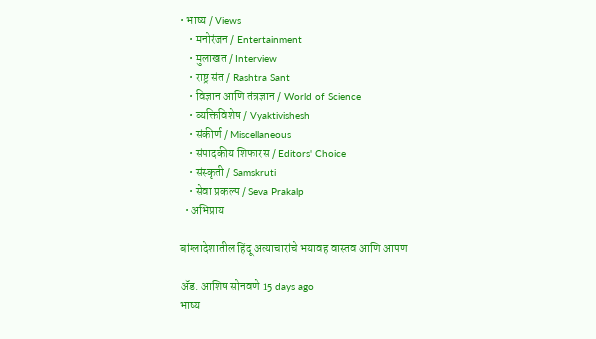• भाष्य / Views
    • मनोरंजन / Entertainment
    • मुलाखत / Interview
    • राष्ट्र संत / Rashtra Sant
    • विज्ञान आणि तंत्रज्ञान / World of Science
    • व्यक्तिविशेष / Vyaktivishesh
    • संकीर्ण / Miscellaneous
    • संपादकीय शिफारस / Editors' Choice
    • संस्कृती / Samskruti
    • सेवा प्रकल्प / Seva Prakalp
  • अभिप्राय

बांग्लादेशातील हिंदू अत्याचारांचे भयावह वास्तव आणि आपण

ॲड. आशिष सोनवणे 15 days ago
भाष्य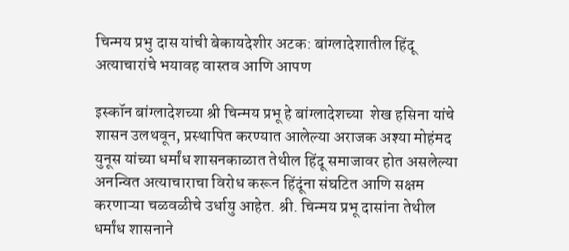चिन्मय प्रभु दास यांची बेकायदेशीर अटक: बांग्लादेशातील हिंदू अत्याचारांचे भयावह वास्तव आणि आपण

इस्कॉन बांग्लादेशच्या श्री चिन्मय प्रभू हे बांग्लादेशच्या  शेख हसिना यांचे शासन उलथवून, प्रस्थापित करण्यात आलेल्या अराजक अश्या मोहंमद युनूस यांच्या धर्मांध शासनकाळात तेथील हिंदू समाजावर होत असलेल्या अनन्वित अत्याचाराचा विरोध करून हिंदूंना संघटित आणि सक्षम करणाऱ्या चळवळीचे उर्धायु आहेत. श्री. चिन्मय प्रभू दासांना तेथील धर्मांध शासनाने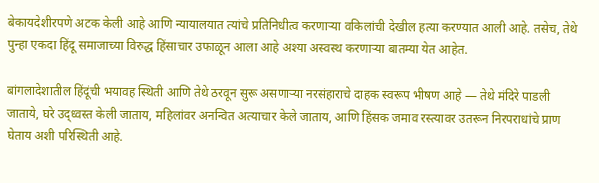बेकायदेशीरपणे अटक केली आहे आणि न्यायालयात त्यांचे प्रतिनिधीत्व करणाऱ्या वकिलांची देखील हत्या करण्यात आली आहे. तसेच, तेथे पुन्हा एकदा हिंदू समाजाच्या विरुद्ध हिंसाचार उफाळून आला आहे अश्या अस्वस्थ करणाऱ्या बातम्या येत आहेत.

बांगलादेशातील हिंदूंची भयावह स्थिती आणि तेथे ठरवून सुरू असणाऱ्या नरसंहाराचे दाहक स्वरूप भीषण आहे — तेथे मंदिरे पाडली जाताये, घरे उद्ध्वस्त केली जाताय, महिलांवर अनन्वित अत्याचार केले जाताय, आणि हिंसक जमाव रस्त्यावर उतरून निरपराधांचे प्राण घेताय अशी परिस्थिती आहे.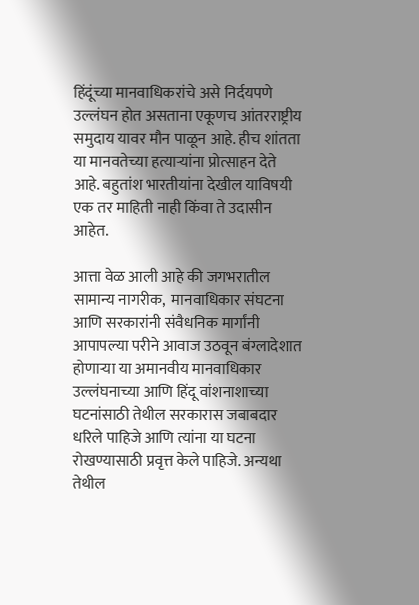हिंदूंच्या मानवाधिकरांचे असे निर्दयपणे उल्लंघन होत असताना एकूणच आंतरराष्ट्रीय समुदाय यावर मौन पाळून आहे. हीच शांतता या मानवतेच्या हत्याऱ्यांना प्रोत्साहन देते आहे. बहुतांश भारतीयांना देखील याविषयी एक तर माहिती नाही किंवा ते उदासीन आहेत.

आत्ता वेळ आली आहे की जगभरातील सामान्य नागरीक,  मानवाधिकार संघटना आणि सरकारांनी संवैधनिक मार्गांनी आपापल्या परीने आवाज उठवून बंग्लादेशात होणाऱ्या या अमानवीय मानवाधिकार उल्लंघनाच्या आणि हिंदू वांशनाशाच्या घटनांसाठी तेथील सरकारास जबाबदार धरिले पाहिजे आणि त्यांना या घटना रोखण्यासाठी प्रवृत्त केले पाहिजे. अन्यथा तेथील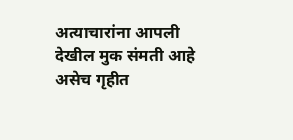अत्याचारांना आपली देखील मुक संमती आहे असेच गृहीत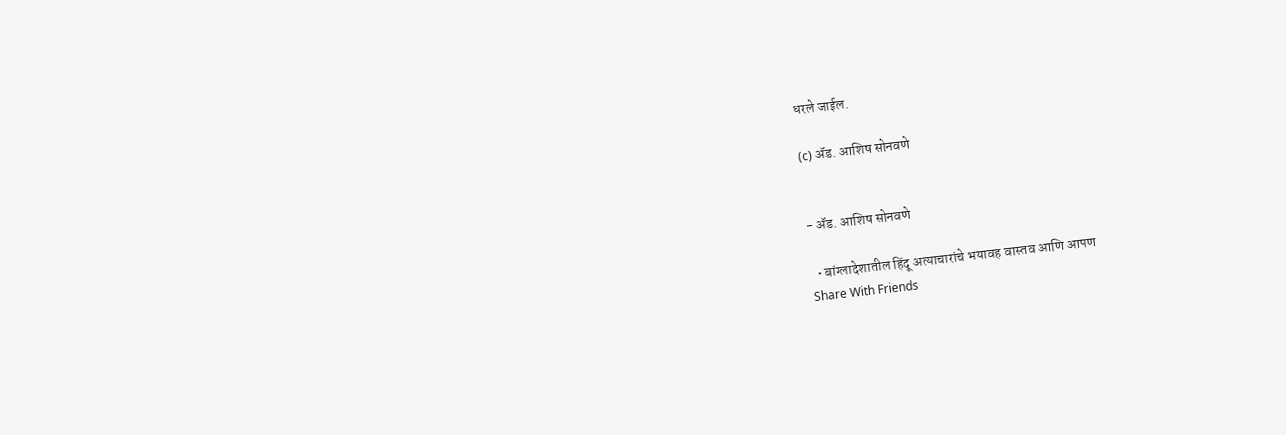धरले जाईल.

(c) ॲड. आशिष सोनवणे


- ॲड. आशिष सोनवणे

  • बांग्लादेशातील हिंदू अत्याचारांचे भयावह वास्तव आणि आपण
Share With Friends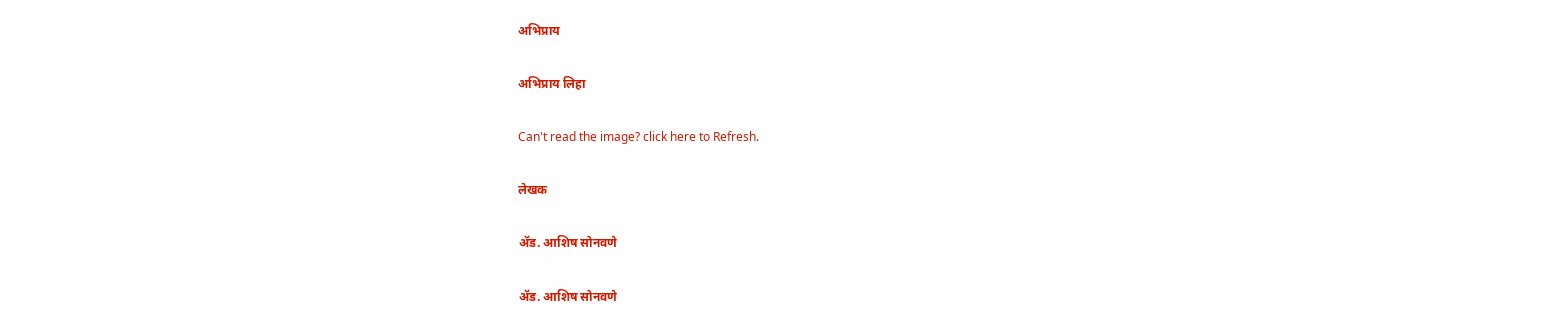अभिप्राय

अभिप्राय लिहा

Can't read the image? click here to Refresh.

लेखक

ॲड. आशिष सोनवणे

ॲड. आशिष सोनवणे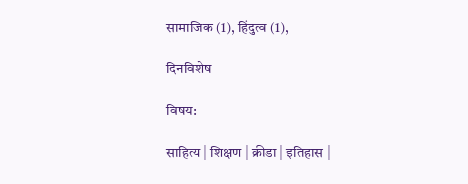सामाजिक (1), हिंदुत्व (1),

दिनविशेष

विषय:

साहित्य | शिक्षण | क्रीडा | इतिहास |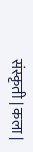संस्कृती | कला |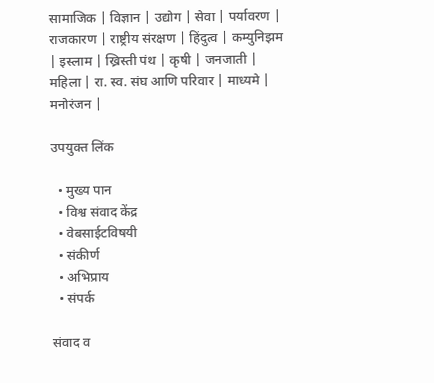सामाजिक | विज्ञान | उद्योग | सेवा | पर्यावरण | राजकारण | राष्ट्रीय संरक्षण | हिंदुत्व | कम्युनिझम | इस्लाम | ख्रिस्ती पंथ | कृषी | जनजाती | महिला | रा. स्व. संघ आणि परिवार | माध्यमे | मनोरंजन |

उपयुक्त लिंक

  • मुख्य पान
  • विश्व संवाद केंद्र
  • वेबसाईटविषयी
  • संकीर्ण
  • अभिप्राय
  • संपर्क

संवाद व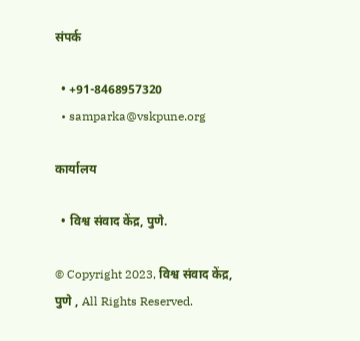संपर्क

  • +91-8468957320
  • samparka@vskpune.org

कार्यालय

  • विश्व संवाद केंद्र, पुणे.

© Copyright 2023, विश्व संवाद केंद्र, पुणे , All Rights Reserved.